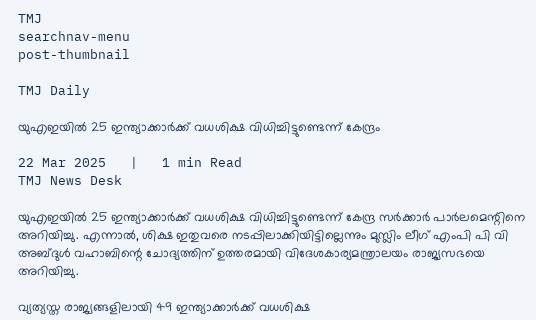TMJ
searchnav-menu
post-thumbnail

TMJ Daily

യുഎഇയില്‍ 25 ഇന്ത്യാക്കാര്‍ക്ക് വധശിക്ഷ വിധിച്ചിട്ടുണ്ടെന്ന് കേന്ദ്രം

22 Mar 2025   |   1 min Read
TMJ News Desk

യുഎഇയില്‍ 25 ഇന്ത്യാക്കാര്‍ക്ക് വധശിക്ഷ വിധിച്ചിട്ടുണ്ടെന്ന് കേന്ദ്ര സര്‍ക്കാര്‍ പാര്‍ലമെന്റിനെ അറിയിച്ചു. എന്നാല്‍, ശിക്ഷ ഇതുവരെ നടപ്പിലാക്കിയിട്ടില്ലെന്നും മുസ്ലിം ലീഗ് എംപി പി വി അബ്ദുള്‍ വഹാബിന്റെ ചോദ്യത്തിന് ഉത്തരമായി വിദേശകാര്യമന്ത്രാലയം രാജ്യസഭയെ അറിയിച്ചു.

വ്യത്യസ്ത രാജ്യങ്ങളിലായി 49 ഇന്ത്യാക്കാര്‍ക്ക് വധശിക്ഷ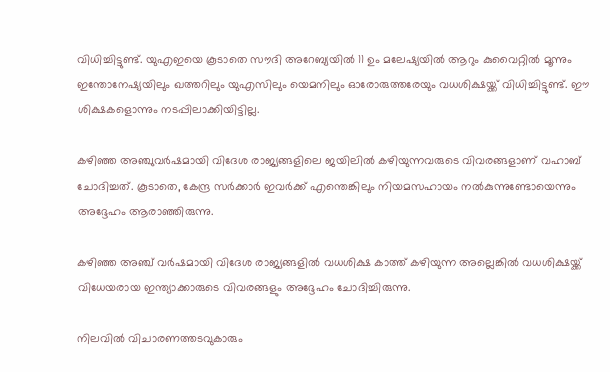വിധിച്ചിട്ടുണ്ട്. യുഎഇയെ കൂടാതെ സൗദി അറേബ്യയില്‍ 11 ഉം മലേഷ്യയില്‍ ആറും കുവൈറ്റില്‍ മൂന്നും ഇന്തോനേഷ്യയിലും ഖത്തറിലും യുഎസിലും യെമനിലും ഓരോരുത്തരേയും വധശിക്ഷയ്ക്ക് വിധിച്ചിട്ടുണ്ട്. ഈ ശിക്ഷകളൊന്നും നടപ്പിലാക്കിയിട്ടില്ല.

കഴിഞ്ഞ അഞ്ചുവര്‍ഷമായി വിദേശ രാജ്യങ്ങളിലെ ജയിലില്‍ കഴിയുന്നവരുടെ വിവരങ്ങളാണ് വഹാബ് ചോദിച്ചത്. കൂടാതെ, കേന്ദ്ര സര്‍ക്കാര്‍ ഇവര്‍ക്ക് എന്തെങ്കിലും നിയമസഹായം നല്‍കുന്നുണ്ടോയെന്നും അദ്ദേഹം ആരാഞ്ഞിരുന്നു.

കഴിഞ്ഞ അഞ്ച് വര്‍ഷമായി വിദേശ രാജ്യങ്ങളില്‍ വധശിക്ഷ കാത്ത് കഴിയുന്ന അല്ലെങ്കില്‍ വധശിക്ഷയ്ക്ക് വിധേയരായ ഇന്ത്യാക്കാരുടെ വിവരങ്ങളും അദ്ദേഹം ചോദിച്ചിരുന്നു.

നിലവില്‍ വിചാരണത്തടവുകാരും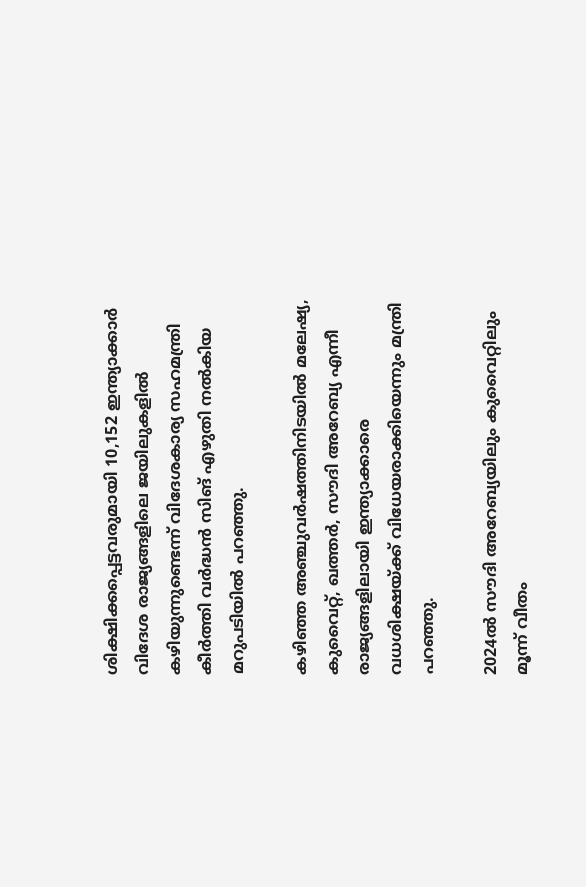ശിക്ഷിക്കപ്പെട്ടവരുമായി 10,152 ഇന്ത്യാക്കാര്‍ വിദേശ രാജ്യങ്ങളിലെ ജയിലുകളില്‍ കഴിയുന്നുണ്ടെന്ന് വിദേശകാര്യ സഹമന്ത്രി കീര്‍ത്തി വര്‍ദ്ധന്‍ സിങ് എഴുതി നല്‍കിയ മറുപടിയില്‍ പറഞ്ഞു.

കഴിഞ്ഞ അഞ്ചുവര്‍ഷത്തിനിടയില്‍ മലേഷ്യ, കുവൈറ്റ്, ഖത്തര്‍, സൗദി അറേബ്യ എന്നീ രാജ്യങ്ങളിലായി ഇന്ത്യാക്കാരെ വധശിക്ഷയ്ക്ക് വിധേയരാക്കിയെന്നും മന്ത്രി പറഞ്ഞു.

2024ല്‍ സൗദി അറേബ്യയിലും കുവൈറ്റിലും മൂന്ന് വീതം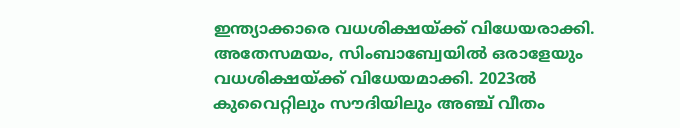ഇന്ത്യാക്കാരെ വധശിക്ഷയ്ക്ക് വിധേയരാക്കി. അതേസമയം, സിംബാബ്വേയില്‍ ഒരാളേയും വധശിക്ഷയ്ക്ക് വിധേയമാക്കി. 2023ല്‍ കുവൈറ്റിലും സൗദിയിലും അഞ്ച് വീതം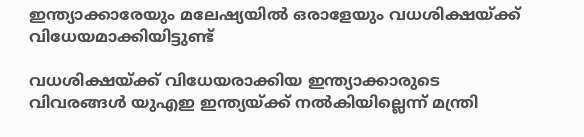ഇന്ത്യാക്കാരേയും മലേഷ്യയില്‍ ഒരാളേയും വധശിക്ഷയ്ക്ക് വിധേയമാക്കിയിട്ടുണ്ട്

വധശിക്ഷയ്ക്ക് വിധേയരാക്കിയ ഇന്ത്യാക്കാരുടെ വിവരങ്ങള്‍ യുഎഇ ഇന്ത്യയ്ക്ക് നല്‍കിയില്ലെന്ന് മന്ത്രി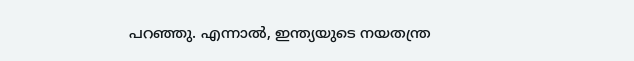പറഞ്ഞു. എന്നാല്‍, ഇന്ത്യയുടെ നയതന്ത്ര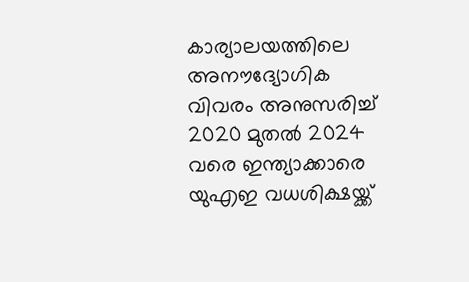കാര്യാലയത്തിലെ അനൗദ്യോഗിക വിവരം അനുസരിച്ച് 2020 മുതല്‍ 2024 വരെ ഇന്ത്യാക്കാരെ യുഎഇ വധശിക്ഷയ്ക്ക്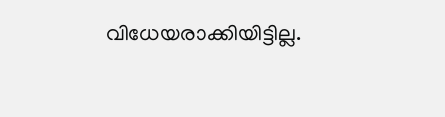വിധേയരാക്കിയിട്ടില്ല.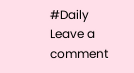#Daily
Leave a comment